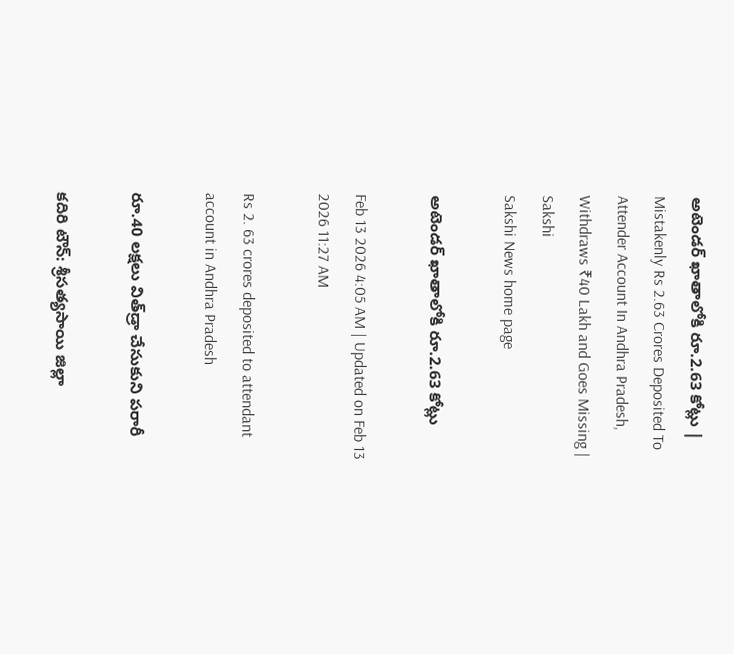అటెండర్‌ ఖాతాలోకి రూ.2.63 కోట్లు | Mistakenly Rs 2.63 Crores Deposited To Attender Account In Andhra Pradesh, Withdraws ₹40 Lakh and Goes Missing | Sakshi
Sakshi News home page

అటెండర్‌ ఖాతాలోకి రూ.2.63 కోట్లు

Feb 13 2026 4:05 AM | Updated on Feb 13 2026 11:27 AM

Rs 2. 63 crores deposited to attendant account in Andhra Pradesh

రూ.40 లక్షలు విత్‌డ్రా చేసుకుని పరారీ

కదిరి టౌన్‌: శ్రీసత్యసాయి జిల్లా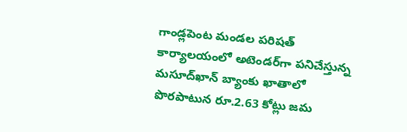గాండ్లపెంట మండల పరిషత్‌ కార్యాలయంలో అటెండర్‌గా పనిచేస్తున్న మసూద్‌ఖాన్‌ బ్యాంకు ఖాతాలో పొరపాటున రూ.2.63 కోట్లు జమ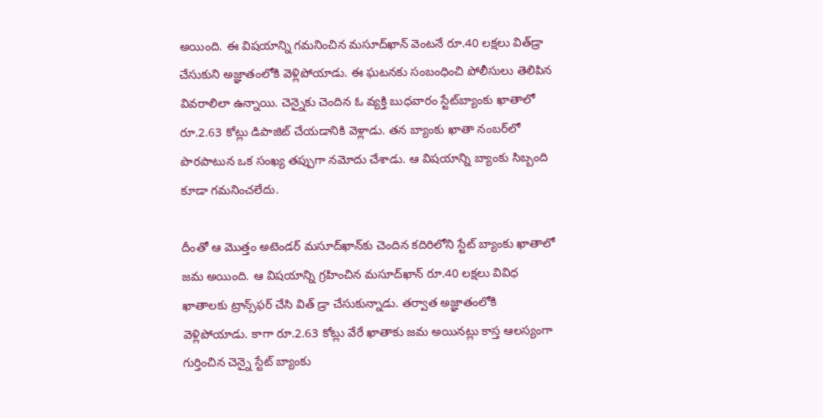అయింది. ఈ విషయాన్ని గమనించిన మసూద్‌ఖాన్‌ వెంటనే రూ.40 లక్షలు విత్‌డ్రా చేసుకుని అజ్ఞాతంలోకి వెళ్లిపోయాడు. ఈ ఘటనకు సంబంధించి పోలీసులు తెలిపిన వివరాలిలా ఉన్నాయి. చెన్నైకు చెందిన ఓ వ్యక్తి బుధవారం స్టేట్‌బ్యాంకు ఖాతాలో రూ.2.63 కోట్లు డిపాజిట్‌ చేయడానికి వెళ్లాడు. తన బ్యాంకు ఖాతా నంబర్‌లో పొరపాటున ఒక సంఖ్య తప్పుగా నమోదు చేశాడు. ఆ విషయాన్ని బ్యాంకు సిబ్బంది కూడా గమనించలేదు.

దీంతో ఆ మొత్తం అటెండర్‌ మసూద్‌ఖాన్‌కు చెందిన కదిరిలోని స్టేట్‌ బ్యాంకు ఖాతాలో జమ అయింది. ఆ విషయాన్ని గ్రహించిన మసూద్‌ఖాన్‌ రూ.40 లక్షలు వివిధ ఖాతాలకు ట్రాన్స్‌ఫర్‌ చేసి విత్‌ డ్రా చేసుకున్నాడు. తర్వాత అజ్ఞాతంలోకి వెళ్లిపోయాడు. కాగా రూ.2.63 కోట్లు వేరే ఖాతాకు జమ అయినట్లు కాస్త ఆలస్యంగా గుర్తించిన చెన్నై స్టేట్‌ బ్యాంకు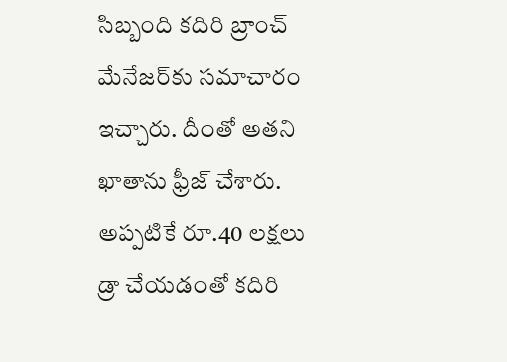సిబ్బంది కదిరి బ్రాంచ్‌ మేనేజర్‌కు సమాచారం ఇచ్చారు. దీంతో అతని ఖాతాను ఫ్రీజ్‌ చేశారు. అప్పటికే రూ.40 లక్షలు డ్రా చేయడంతో కదిరి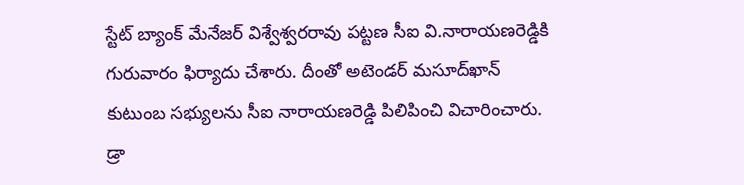స్టేట్‌ బ్యాంక్‌ మేనేజర్‌ విశ్వేశ్వరరావు పట్టణ సీఐ వి.నారాయణరెడ్డికి గురువారం ఫిర్యాదు చేశారు. దీంతో అటెండర్‌ మసూద్‌ఖాన్‌ కుటుంబ సభ్యులను సీఐ నారాయణరెడ్డి పిలిపించి విచారించారు. డ్రా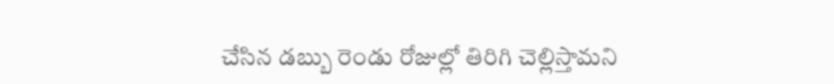చేసిన డబ్బు రెండు రోజుల్లో తిరిగి చెల్లిస్తామని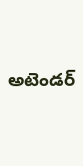అటెండర్‌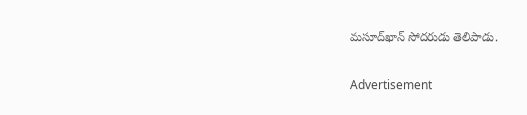మసూద్‌ఖాన్‌ సోదరుడు తెలిపాడు.

Advertisement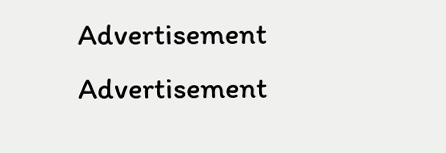Advertisement
Advertisement